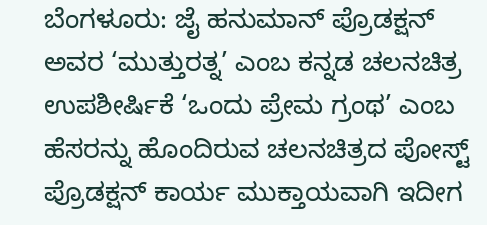ಬೆಂಗಳೂರು: ಜೈ ಹನುಮಾನ್ ಪ್ರೊಡಕ್ಷನ್ ಅವರ ‘ಮುತ್ತುರತ್ನ’ ಎಂಬ ಕನ್ನಡ ಚಲನಚಿತ್ರ ಉಪಶೀರ್ಷಿಕೆ ‘ಒಂದು ಪ್ರೇಮ ಗ್ರಂಥ’ ಎಂಬ ಹೆಸರನ್ನು ಹೊಂದಿರುವ ಚಲನಚಿತ್ರದ ಪೋಸ್ಟ್ ಪ್ರೊಡಕ್ಷನ್ ಕಾರ್ಯ ಮುಕ್ತಾಯವಾಗಿ ಇದೀಗ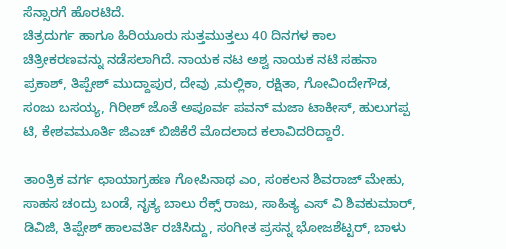ಸೆನ್ಸಾರಗೆ ಹೊರಟಿದೆ.
ಚಿತ್ರದುರ್ಗ ಹಾಗೂ ಹಿರಿಯೂರು ಸುತ್ತಮುತ್ತಲು 40 ದಿನಗಳ ಕಾಲ ಚಿತ್ರೀಕರಣವನ್ನು ನಡೆಸಲಾಗಿದೆ. ನಾಯಕ ನಟ ಅಶ್ವ ನಾಯಕ ನಟಿ ಸಹನಾ ಪ್ರಕಾಶ್, ತಿಪ್ಪೇಶ್ ಮುದ್ದಾಪುರ, ದೇವು ,ಮಲ್ಲಿಕಾ, ರಕ್ಷಿತಾ, ಗೋವಿಂದೇಗೌಡ, ಸಂಜು ಬಸಯ್ಯ, ಗಿರೀಶ್ ಜೊತೆ ಅಪೂರ್ವ ಪವನ್ ಮಜಾ ಟಾಕೀಸ್, ಹುಲುಗಪ್ಪ ಟಿ, ಕೇಶವಮೂರ್ತಿ ಜಿಎಚ್ ಬಿಜಿಕೆರೆ ಮೊದಲಾದ ಕಲಾವಿದರಿದ್ದಾರೆ.

ತಾಂತ್ರಿಕ ವರ್ಗ ಛಾಯಾಗ್ರಹಣ ಗೋಪಿನಾಥ ಎಂ, ಸಂಕಲನ ಶಿವರಾಜ್ ಮೇಹು, ಸಾಹಸ ಚಂದ್ರು ಬಂಡೆ, ನೃತ್ಯ ಬಾಲು ರೆಕ್ಸ್ ರಾಜು, ಸಾಹಿತ್ಯ ಎಸ್ ವಿ ಶಿವಕುಮಾರ್, ಡಿವಿಜಿ, ತಿಪ್ಪೇಶ್ ಹಾಲವರ್ತಿ ರಚಿಸಿದ್ದು, ಸಂಗೀತ ಪ್ರಸನ್ನ ಭೋಜಶೆಟ್ಟರ್, ಬಾಳು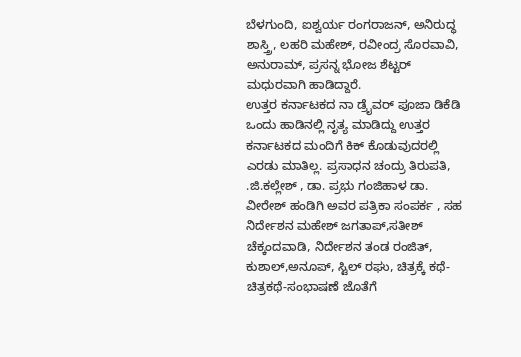ಬೆಳಗುಂದಿ, ಐಶ್ವರ್ಯ ರಂಗರಾಜನ್, ಅನಿರುದ್ಧ ಶಾಸ್ತ್ರಿ, ಲಹರಿ ಮಹೇಶ್, ರವೀಂದ್ರ ಸೊರವಾವಿ, ಅನುರಾಮ್, ಪ್ರಸನ್ನ ಭೋಜ ಶೆಟ್ಟರ್ ಮಧುರವಾಗಿ ಹಾಡಿದ್ದಾರೆ.
ಉತ್ತರ ಕರ್ನಾಟಕದ ನಾ ಡ್ರೈವರ್ ಪೂಜಾ ಡಿಕೆಡಿ ಒಂದು ಹಾಡಿನಲ್ಲಿ ನೃತ್ಯ ಮಾಡಿದ್ದು ಉತ್ತರ ಕರ್ನಾಟಕದ ಮಂದಿಗೆ ಕಿಕ್ ಕೊಡುವುದರಲ್ಲಿ ಎರಡು ಮಾತಿಲ್ಲ. ಪ್ರಸಾಧನ ಚಂದ್ರು ತಿರುಪತಿ, .ಜಿ.ಕಲ್ಲೇಶ್ , ಡಾ. ಪ್ರಭು ಗಂಜಿಹಾಳ ಡಾ. ವೀರೇಶ್ ಹಂಡಿಗಿ ಅವರ ಪತ್ರಿಕಾ ಸಂಪರ್ಕ , ಸಹ ನಿರ್ದೇಶನ ಮಹೇಶ್ ಜಗತಾಪ್,ಸತೀಶ್ ಚೆಕ್ಕಂದವಾಡಿ, ನಿರ್ದೇಶನ ತಂಡ ರಂಜಿತ್, ಕುಶಾಲ್,ಅನೂಪ್, ಸ್ಟಿಲ್ ರಘು, ಚಿತ್ರಕ್ಕೆ ಕಥೆ-ಚಿತ್ರಕಥೆ-ಸಂಭಾಷಣೆ ಜೊತೆಗೆ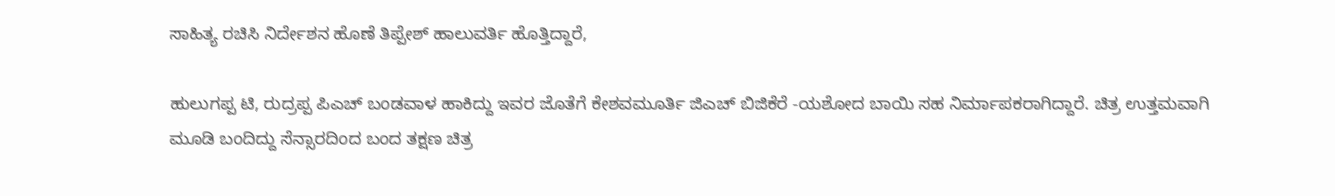ಸಾಹಿತ್ಯ ರಚಿಸಿ ನಿರ್ದೇಶನ ಹೊಣೆ ತಿಪ್ಪೇಶ್ ಹಾಲುವರ್ತಿ ಹೊತ್ತಿದ್ದಾರೆ,

ಹುಲುಗಪ್ಪ ಟಿ, ರುದ್ರಪ್ಪ ಪಿಎಚ್ ಬಂಡವಾಳ ಹಾಕಿದ್ದು ಇವರ ಜೊತೆಗೆ ಕೇಶವಮೂರ್ತಿ ಜಿಎಚ್ ಬಿಜಿಕೆರೆ -ಯಶೋದ ಬಾಯಿ ಸಹ ನಿರ್ಮಾಪಕರಾಗಿದ್ದಾರೆ. ಚಿತ್ರ ಉತ್ತಮವಾಗಿ ಮೂಡಿ ಬಂದಿದ್ದು ಸೆನ್ಸಾರದಿಂದ ಬಂದ ತಕ್ಷಣ ಚಿತ್ರ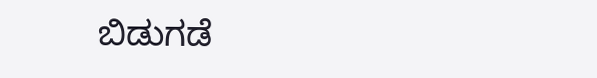ಬಿಡುಗಡೆ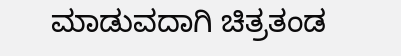ಮಾಡುವದಾಗಿ ಚಿತ್ರತಂಡ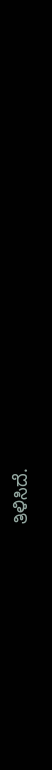ತಿಳಿಸಿದೆ.